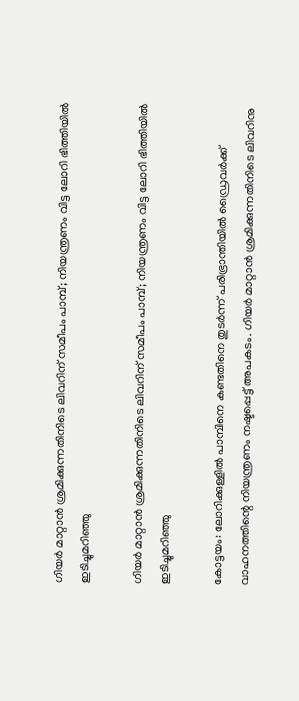ഗിയര്‍ മാറ്റാന്‍ ശ്രമിക്കുന്നതിനിടെ ലിവറിന് സമീപം പാമ്പ്; നിയന്ത്രണം വിട്ട ലോറി ഭിത്തിയില്‍ ഇടിച്ചുമറിഞ്ഞു

ഗിയര്‍ മാറ്റാന്‍ ശ്രമിക്കുന്നതിനിടെ ലിവറിന് സമീപം പാമ്പ്; നിയന്ത്രണം വിട്ട ലോറി ഭിത്തിയില്‍ ഇടിച്ചുമറിഞ്ഞു

കോട്ടയം: ലോറിക്കുള്ളില്‍ പാമ്പിനെ കണ്ടതിനെ തുടര്‍ന്ന് പരിഭ്രാന്തിയില്‍ ഡ്രൈവര്‍ക്ക് വാഹനത്തിന്റെ നിയന്ത്രണം നഷ്ടപ്പെട്ട് അപകടം. ഗിയര്‍ മാറ്റാന്‍ ശ്രമിക്കുന്നതിനിടെ ലിവറിനു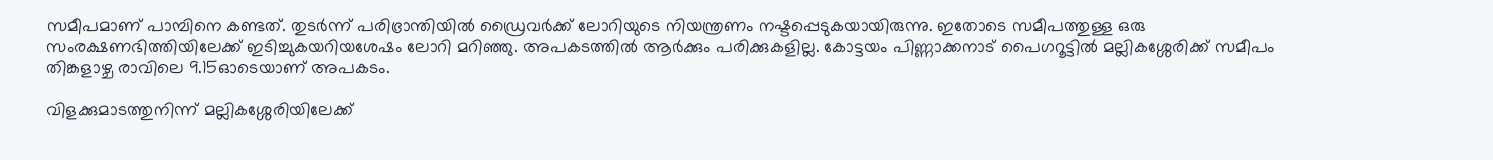സമീപമാണ് പാമ്പിനെ കണ്ടത്. തുടര്‍ന്ന് പരിഭ്രാന്തിയില്‍ ഡ്രൈവർക്ക് ലോറിയുടെ നിയന്ത്രണം നഷ്ടപ്പെടുകയായിരുന്നു. ഇതോടെ സമീപത്തുള്ള ഒരു സംരക്ഷണഭിത്തിയിലേക്ക് ഇടിച്ചുകയറിയശേഷം ലോറി മറിഞ്ഞു. അപകടത്തില്‍ ആര്‍ക്കും പരിക്കുകളില്ല. കോട്ടയം പിണ്ണാക്കനാട് പൈഗറൂട്ടില്‍ മല്ലികശ്ശേരിക്ക് സമീപം തിങ്കളാഴ്ച രാവിലെ 9.15ഓടെയാണ് അപകടം.

വിളക്കുമാടത്തുനിന്ന് മല്ലികശ്ശേരിയിലേക്ക്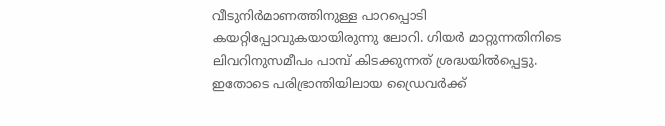വീടുനിര്‍മാണത്തിനുള്ള പാറപ്പൊടി കയറ്റിപ്പോവുകയായിരുന്നു ലോറി. ഗിയര്‍ മാറ്റുന്നതിനിടെ ലിവറിനുസമീപം പാമ്പ് കിടക്കുന്നത് ശ്രദ്ധയില്‍പ്പെട്ടു. ഇതോടെ പരിഭ്രാന്തിയിലായ ഡ്രൈവർക്ക്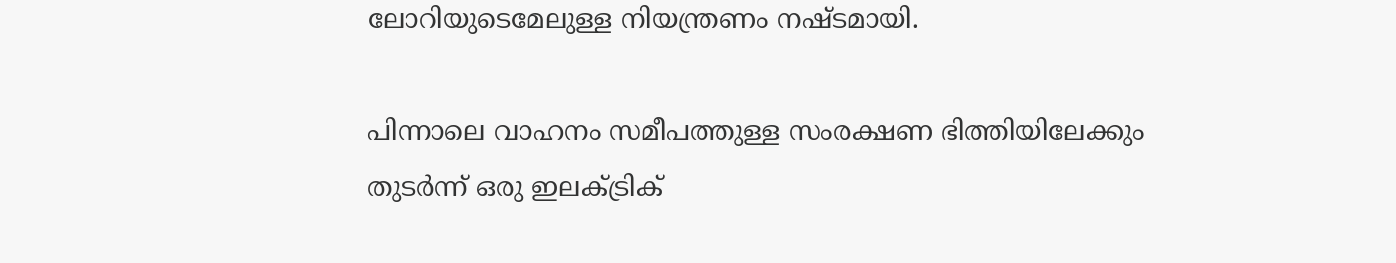ലോറിയുടെമേലുള്ള നിയന്ത്രണം നഷ്ടമായി.

പിന്നാലെ വാഹനം സമീപത്തുള്ള സംരക്ഷണ ഭിത്തിയിലേക്കും തുടര്‍ന്ന് ഒരു ഇലക്ട്രിക്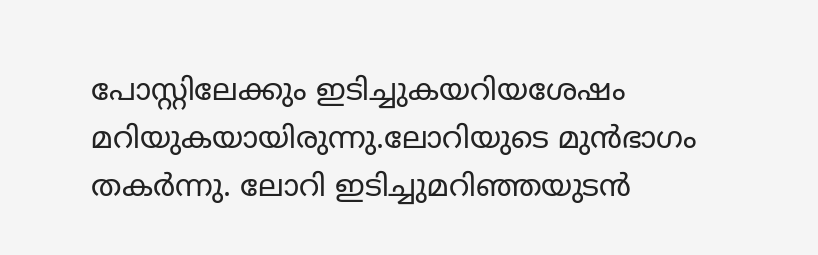പോസ്റ്റിലേക്കും ഇടിച്ചുകയറിയശേഷം മറിയുകയായിരുന്നു.ലോറിയുടെ മുന്‍ഭാഗം തകര്‍ന്നു. ലോറി ഇടിച്ചുമറിഞ്ഞയുടന്‍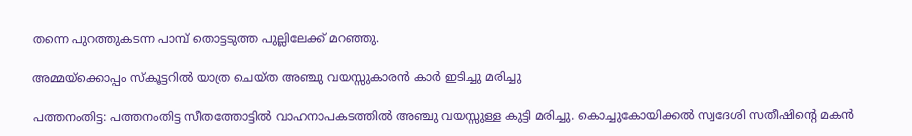തന്നെ പുറത്തുകടന്ന പാമ്പ് തൊട്ടടുത്ത പുല്ലിലേക്ക് മറഞ്ഞു.

അമ്മയ്‌ക്കൊപ്പം സ്‌കൂട്ടറില്‍ യാത്ര ചെയ്ത അഞ്ചു വയസ്സുകാരന്‍ കാര്‍ ഇടിച്ചു മരിച്ചു

പത്തനംതിട്ട: പത്തനംതിട്ട സീതത്തോട്ടില്‍ വാഹനാപകടത്തില്‍ അഞ്ചു വയസ്സുള്ള കുട്ടി മരിച്ചു. കൊച്ചുകോയിക്കല്‍ സ്വദേശി സതീഷിന്റെ മകന്‍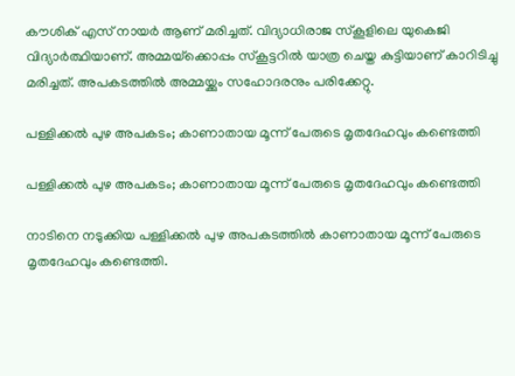കൗശിക് എസ് നായര്‍ ആണ് മരിച്ചത്. വിദ്യാധിരാജ സ്‌കൂളിലെ യുകെജി വിദ്യാര്‍ത്ഥിയാണ്. അമ്മയ്‌ക്കൊപ്പം സ്‌കൂട്ടറില്‍ യാത്ര ചെയ്ത കുട്ടിയാണ് കാറിടിച്ചു മരിച്ചത്. അപകടത്തില്‍ അമ്മയ്ക്കും സഹോദരനും പരിക്കേറ്റു.

പള്ളിക്കൽ പുഴ അപകടം; കാണാതായ മൂന്ന് പേരുടെ മൃതദേഹവും കണ്ടെത്തി

പള്ളിക്കൽ പുഴ അപകടം; കാണാതായ മൂന്ന് പേരുടെ മൃതദേഹവും കണ്ടെത്തി

നാടിനെ നടുക്കിയ പള്ളിക്കൽ പുഴ അപകടത്തിൽ കാണാതായ മൂന്ന് പേരുടെ മൃതദേഹവും കണ്ടെത്തി.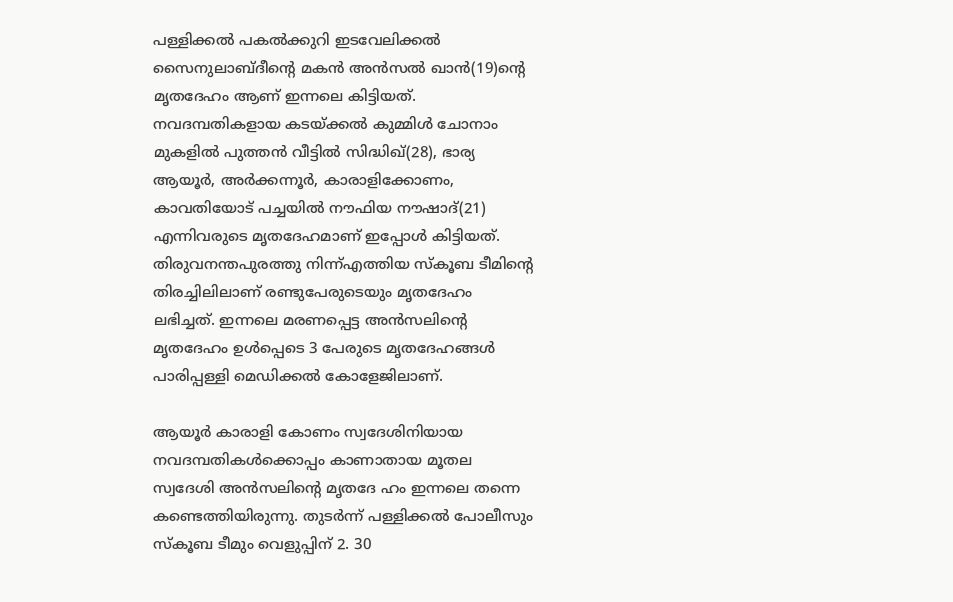പള്ളിക്കൽ പകൽക്കുറി ഇടവേലിക്കൽ സൈനുലാബ്ദീന്റെ മകൻ അൻസൽ ഖാൻ(19)ന്റെ മൃതദേഹം ആണ് ഇന്നലെ കിട്ടിയത്. നവദമ്പതികളായ കടയ്ക്കൽ കുമ്മിൾ ചോനാം മുകളിൽ പുത്തൻ വീട്ടിൽ സിദ്ധിഖ്(28), ഭാര്യ ആയൂർ, അർക്കന്നൂർ, കാരാളിക്കോണം, കാവതിയോട് പച്ചയിൽ നൗഫിയ നൗഷാദ്(21) എന്നിവരുടെ മൃതദേഹമാണ് ഇപ്പോൾ കിട്ടിയത്. തിരുവനന്തപുരത്തു നിന്ന്എത്തിയ സ്കൂബ ടീമിന്റെ തിരച്ചിലിലാണ് രണ്ടുപേരുടെയും മൃതദേഹം ലഭിച്ചത്. ഇന്നലെ മരണപ്പെട്ട അൻസലിന്റെ മൃതദേഹം ഉൾപ്പെടെ 3 പേരുടെ മൃതദേഹങ്ങൾ പാരിപ്പള്ളി മെഡിക്കൽ കോളേജിലാണ്.

ആയൂർ കാരാളി കോണം സ്വദേശിനിയായ നവദമ്പതികൾക്കൊപ്പം കാണാതായ മൂതല സ്വദേശി അൻസലിന്റെ മൃതദേ ഹം ഇന്നലെ തന്നെ കണ്ടെത്തിയിരുന്നു. തുടർന്ന് പള്ളിക്കൽ പോലീസും സ്കൂബ ടീമും വെളുപ്പിന് 2. 30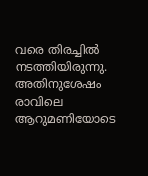വരെ തിരച്ചിൽ നടത്തിയിരുന്നു.
അതിനുശേഷം രാവിലെ ആറുമണിയോടെ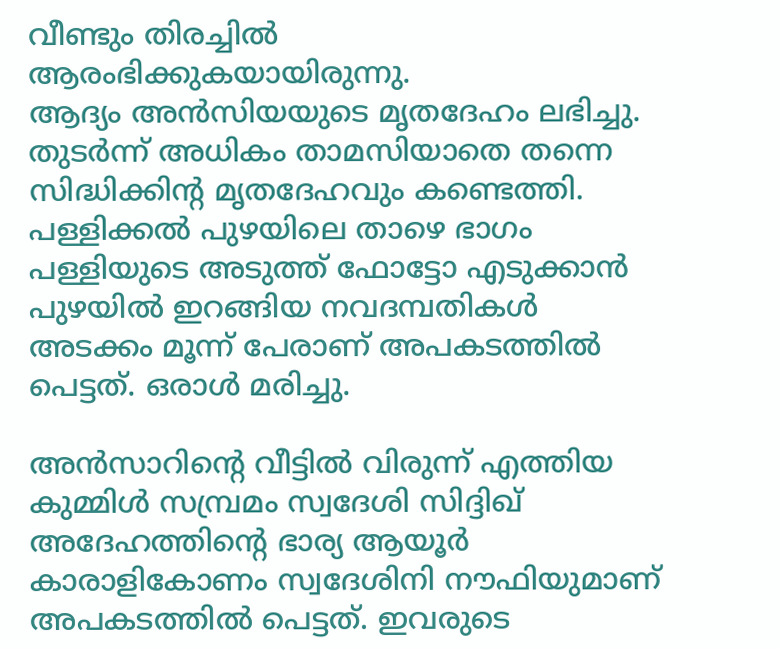വീണ്ടും തിരച്ചിൽ ആരംഭിക്കുകയായിരുന്നു.
ആദ്യം അൻസിയയുടെ മൃതദേഹം ലഭിച്ചു. തുടർന്ന് അധികം താമസിയാതെ തന്നെ സിദ്ധിക്കിന്റ മൃതദേഹവും കണ്ടെത്തി. പള്ളിക്കൽ പുഴയിലെ താഴെ ഭാഗം പള്ളിയുടെ അടുത്ത് ഫോട്ടോ എടുക്കാൻ പുഴയിൽ ഇറങ്ങിയ നവദമ്പതികൾ അടക്കം മൂന്ന് പേരാണ് അപകടത്തിൽ പെട്ടത്. ഒരാൾ മരിച്ചു.

അൻസാറിന്റെ വീട്ടിൽ വിരുന്ന് എത്തിയ കുമ്മിൾ സമ്പ്രമം സ്വദേശി സിദ്ദിഖ് അദേഹത്തിന്റെ ഭാര്യ ആയൂർ കാരാളികോണം സ്വദേശിനി നൗഫിയുമാണ് അപകടത്തിൽ പെട്ടത്. ഇവരുടെ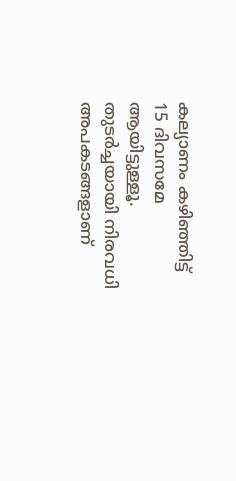കല്യാണം കഴിഞ്ഞിട്ട് 15 ദിവസമേ ആയിട്ടുള്ളൂ. തുടർച്ചയായി നിരവധി അപകടങ്ങളാണ്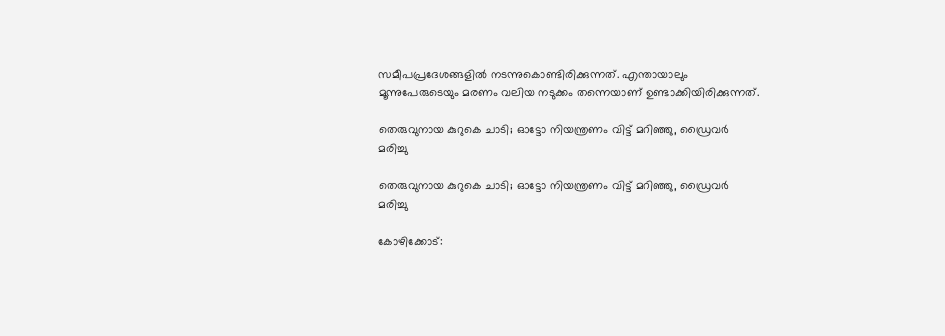സമീപപ്രദേശങ്ങളിൽ നടന്നുകൊണ്ടിരിക്കുന്നത്. എന്തായാലും മൂന്നുപേരുടെയും മരണം വലിയ നടുക്കം തന്നെയാണ് ഉണ്ടാക്കിയിരിക്കുന്നത്.

തെരുവുനായ കുറുകെ ചാടി; ഓട്ടോ നിയന്ത്രണം വിട്ട് മറിഞ്ഞു, ഡ്രൈവര്‍ മരിച്ചു

തെരുവുനായ കുറുകെ ചാടി; ഓട്ടോ നിയന്ത്രണം വിട്ട് മറിഞ്ഞു, ഡ്രൈവര്‍ മരിച്ചു

കോഴിക്കോട്: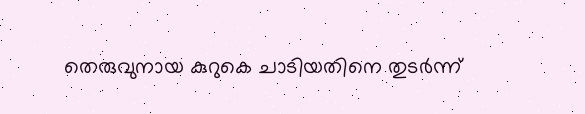തെരുവുനായ കുറുകെ ചാടിയതിനെ തുടര്‍ന്ന്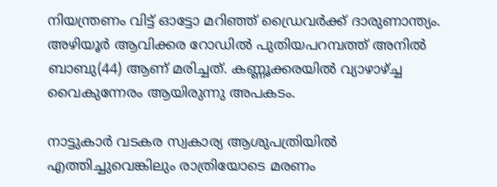നിയന്ത്രണം വിട്ട് ഓട്ടോ മറിഞ്ഞ് ഡ്രൈവര്‍ക്ക് ദാരുണാന്ത്യം. അഴിയൂര്‍ ആവിക്കര റോഡില്‍ പുതിയപറമ്പത്ത് അനില്‍ ബാബു(44) ആണ് മരിച്ചത്. കണ്ണൂക്കരയില്‍ വ്യാഴാഴ്ച്ച വൈകുന്നേരം ആയിരുന്നു അപകടം.

നാട്ടുകാര്‍ വടകര സ്വകാര്യ ആശുപത്രിയില്‍ എത്തിച്ചുവെങ്കിലും രാത്രിയോടെ മരണം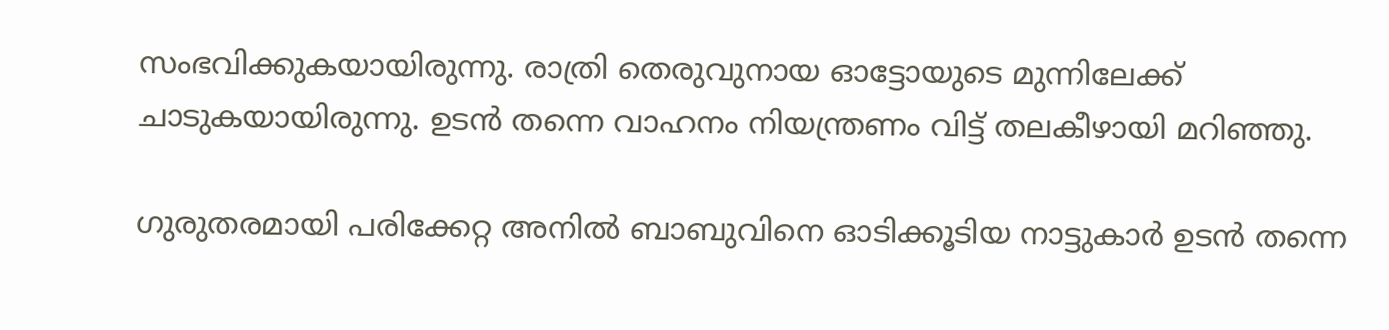സംഭവിക്കുകയായിരുന്നു. രാത്രി തെരുവുനായ ഓട്ടോയുടെ മുന്നിലേക്ക് ചാടുകയായിരുന്നു. ഉടന്‍ തന്നെ വാഹനം നിയന്ത്രണം വിട്ട് തലകീഴായി മറിഞ്ഞു.

ഗുരുതരമായി പരിക്കേറ്റ അനില്‍ ബാബുവിനെ ഓടിക്കൂടിയ നാട്ടുകാര്‍ ഉടന്‍ തന്നെ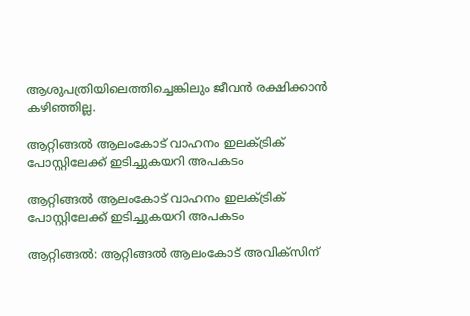ആശുപത്രിയിലെത്തിച്ചെങ്കിലും ജീവന്‍ രക്ഷിക്കാന്‍ കഴിഞ്ഞില്ല.

ആറ്റിങ്ങൽ ആലംകോട് വാഹനം ഇലക്ട്രിക് പോസ്റ്റിലേക്ക് ഇടിച്ചുകയറി അപകടം

ആറ്റിങ്ങൽ ആലംകോട് വാഹനം ഇലക്ട്രിക് പോസ്റ്റിലേക്ക് ഇടിച്ചുകയറി അപകടം

ആറ്റിങ്ങൽ: ആറ്റിങ്ങൽ ആലംകോട് അവിക്സിന്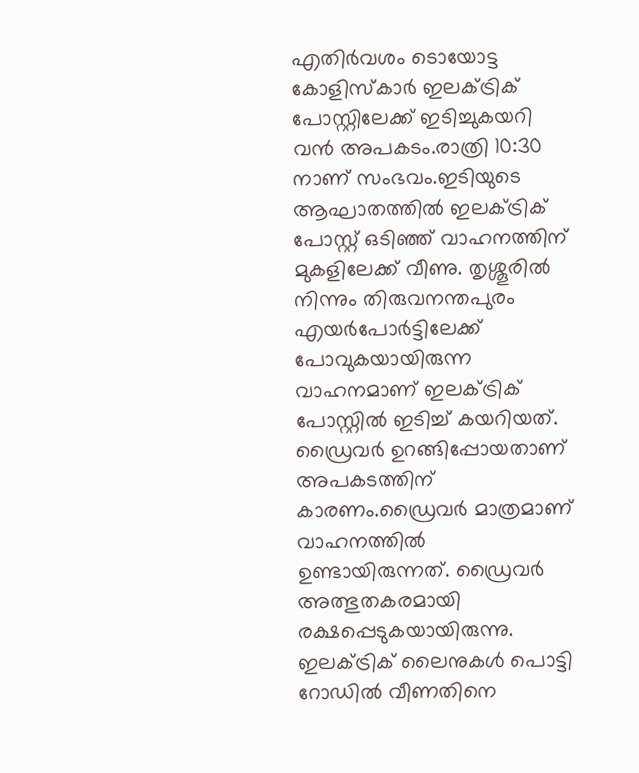എതിർവശം ടൊയോട്ട കോളിസ്കാർ ഇലക്ട്രിക് പോസ്റ്റിലേക്ക് ഇടിച്ചുകയറി വൻ അപകടം.രാത്രി 10:30 നാണ് സംഭവം.ഇടിയുടെ ആഘാതത്തിൽ ഇലക്ട്രിക് പോസ്റ്റ് ഒടിഞ്ഞ് വാഹനത്തിന് മുകളിലേക്ക് വീണു. തൃശ്ശൂരിൽ നിന്നും തിരുവനന്തപുരം എയർപോർട്ടിലേക്ക് പോവുകയായിരുന്ന വാഹനമാണ് ഇലക്ട്രിക് പോസ്റ്റിൽ ഇടിച്ച് കയറിയത്. ഡ്രൈവർ ഉറങ്ങിപ്പോയതാണ് അപകടത്തിന് കാരണം.ഡ്രൈവർ മാത്രമാണ് വാഹനത്തിൽ ഉണ്ടായിരുന്നത്. ഡ്രൈവർ അത്ഭുതകരമായി രക്ഷപ്പെടുകയായിരുന്നു. ഇലക്ട്രിക് ലൈനുകൾ പൊട്ടി റോഡിൽ വീണതിനെ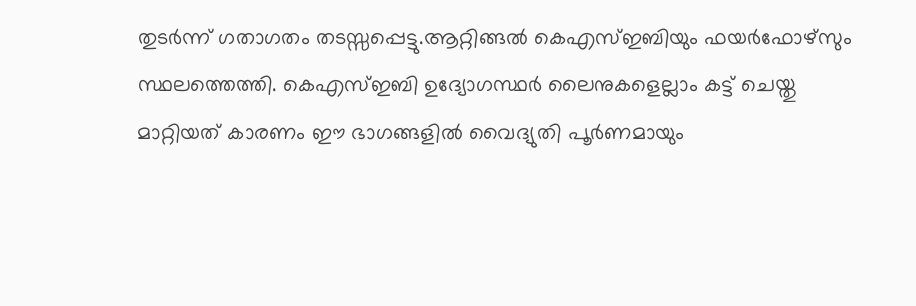തുടർന്ന് ഗതാഗതം തടസ്സപ്പെട്ടു.ആറ്റിങ്ങൽ കെഎസ്ഇബിയും ഫയർഫോഴ്സും സ്ഥലത്തെത്തി. കെഎസ്ഇബി ഉദ്യോഗസ്ഥർ ലൈനുകളെല്ലാം കട്ട് ചെയ്തു മാറ്റിയത് കാരണം ഈ ഭാഗങ്ങളിൽ വൈദ്യുതി പൂർണമായും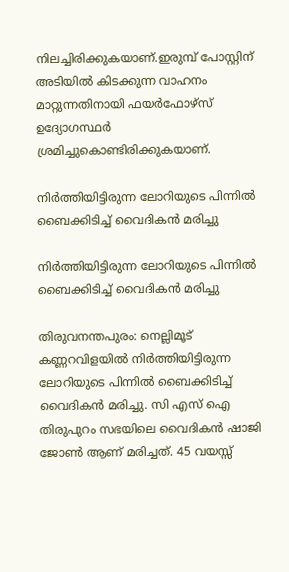നിലച്ചിരിക്കുകയാണ്.ഇരുമ്പ് പോസ്റ്റിന് അടിയിൽ കിടക്കുന്ന വാഹനം മാറ്റുന്നതിനായി ഫയർഫോഴ്സ് ഉദ്യോഗസ്ഥർ ശ്രമിച്ചുകൊണ്ടിരിക്കുകയാണ്.

നിർത്തിയിട്ടിരുന്ന ലോറിയുടെ പിന്നിൽ ബൈക്കിടിച്ച് വൈദികൻ മരിച്ചു

നിർത്തിയിട്ടിരുന്ന ലോറിയുടെ പിന്നിൽ ബൈക്കിടിച്ച് വൈദികൻ മരിച്ചു

തിരുവനന്തപുരം: നെല്ലിമൂട് കണ്ണറവിളയിൽ നിർത്തിയിട്ടിരുന്ന ലോറിയുടെ പിന്നിൽ ബൈക്കിടിച്ച് വൈദികൻ മരിച്ചു. സി എസ് ഐ തിരുപുറം സഭയിലെ വൈദികൻ ഷാജി ജോൺ ആണ് മരിച്ചത്. 45 വയസ്സ്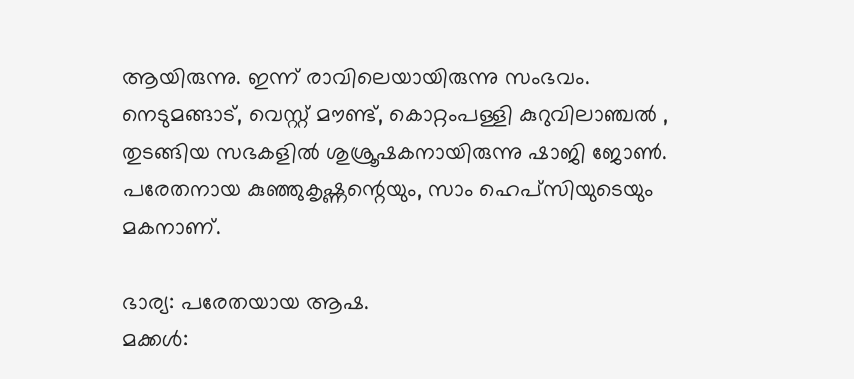ആയിരുന്നു. ഇന്ന് രാവിലെയായിരുന്നു സംഭവം.
നെടുമങ്ങാട്, വെസ്റ്റ് മൗണ്ട്, കൊറ്റംപള്ളി കുറുവിലാഞ്ചൽ , തുടങ്ങിയ സഭകളിൽ ശുശ്രൂഷകനായിരുന്നു ഷാജി ജോൺ. പരേതനായ കുഞ്ഞുകൃഷ്ണന്റെയും, സാം ഹെപ്‌സിയുടെയും മകനാണ്.

ഭാര്യ: പരേതയായ ആഷ.
മക്കൾ: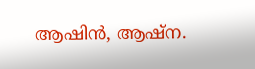ആഷിൻ, ആഷ്ന.